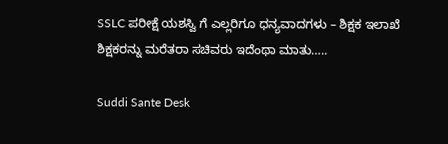SSLC ಪರೀಕ್ಷೆ ಯಶಸ್ವಿ ಗೆ ಎಲ್ಲರಿಗೂ ಧನ್ಯವಾದಗಳು – ಶಿಕ್ಷಕ ಇಲಾಖೆ ಶಿಕ್ಷಕರನ್ನು ಮರೆತರಾ ಸಚಿವರು ಇದೆಂಥಾ ಮಾತು…..

Suddi Sante Desk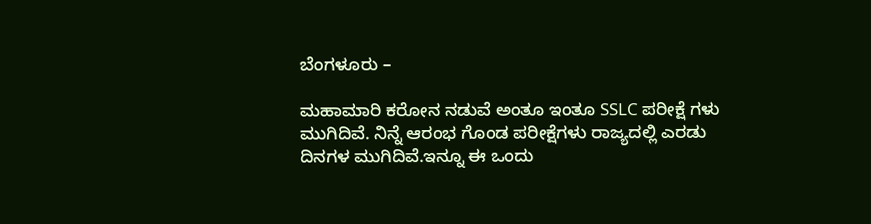ಬೆಂಗಳೂರು –

ಮಹಾಮಾರಿ ಕರೋನ ನಡುವೆ ಅಂತೂ ಇಂತೂ SSLC ಪರೀಕ್ಷೆ ಗಳು ಮುಗಿದಿವೆ. ನಿನ್ನೆ ಆರಂಭ ಗೊಂಡ ಪರೀಕ್ಷೆಗಳು ರಾಜ್ಯದಲ್ಲಿ ಎರಡು ದಿನಗಳ ಮುಗಿದಿವೆ.ಇನ್ನೂ ಈ ಒಂದು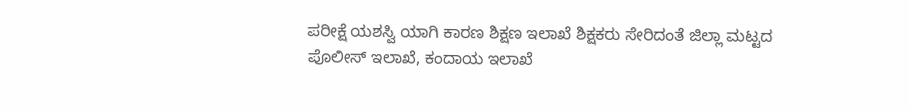ಪರೀಕ್ಷೆ ಯಶಸ್ವಿ ಯಾಗಿ ಕಾರಣ ಶಿಕ್ಷಣ ಇಲಾಖೆ ಶಿಕ್ಷಕರು ಸೇರಿದಂತೆ ಜಿಲ್ಲಾ ಮಟ್ಟದ ಪೊಲೀಸ್ ಇಲಾಖೆ, ಕಂದಾಯ ಇಲಾಖೆ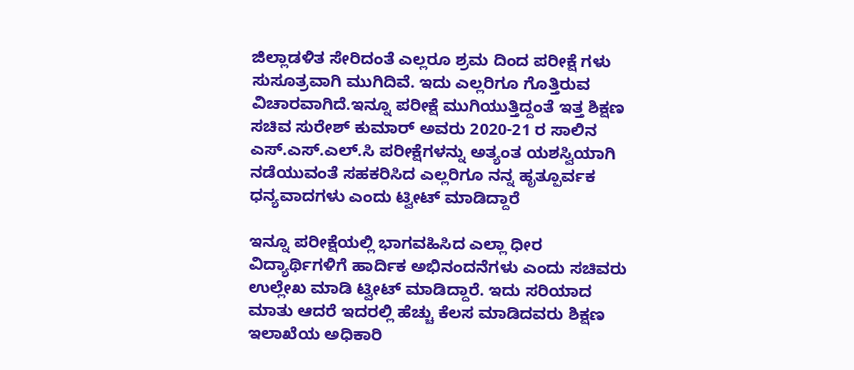ಜಿಲ್ಲಾಡಳಿತ ಸೇರಿದಂತೆ ಎಲ್ಲರೂ ಶ್ರಮ ದಿಂದ ಪರೀಕ್ಷೆ ಗಳು ಸುಸೂತ್ರವಾಗಿ ಮುಗಿದಿವೆ. ಇದು ಎಲ್ಲರಿಗೂ ಗೊತ್ತಿರುವ ವಿಚಾರವಾಗಿದೆ.ಇನ್ನೂ ಪರೀಕ್ಷೆ ಮುಗಿಯುತ್ತಿದ್ದಂತೆ ಇತ್ತ ಶಿಕ್ಷಣ ಸಚಿವ ಸುರೇಶ್ ಕುಮಾರ್ ಅವರು 2020-21 ರ ಸಾಲಿನ ಎಸ್.ಎಸ್.ಎಲ್.ಸಿ ಪರೀಕ್ಷೆಗಳನ್ನು ಅತ್ಯಂತ ಯಶಸ್ವಿಯಾಗಿ ನಡೆಯುವಂತೆ ಸಹಕರಿಸಿದ ಎಲ್ಲರಿಗೂ ನನ್ನ ಹೃತ್ಪೂರ್ವಕ ಧನ್ಯವಾದಗಳು ಎಂದು ಟ್ವೀಟ್ ಮಾಡಿದ್ದಾರೆ

ಇನ್ನೂ ಪರೀಕ್ಷೆಯಲ್ಲಿ ಭಾಗವಹಿಸಿದ ಎಲ್ಲಾ ಧೀರ ವಿದ್ಯಾರ್ಥಿಗಳಿಗೆ ಹಾರ್ದಿಕ ಅಭಿನಂದನೆಗಳು ಎಂದು ಸಚಿವರು ಉಲ್ಲೇಖ ಮಾಡಿ ಟ್ವೀಟ್ ಮಾಡಿದ್ದಾರೆ. ಇದು ಸರಿಯಾದ ಮಾತು ಆದರೆ ಇದರಲ್ಲಿ ಹೆಚ್ಚು ಕೆಲಸ ಮಾಡಿದವರು ಶಿಕ್ಷಣ ಇಲಾಖೆಯ ಅಧಿಕಾರಿ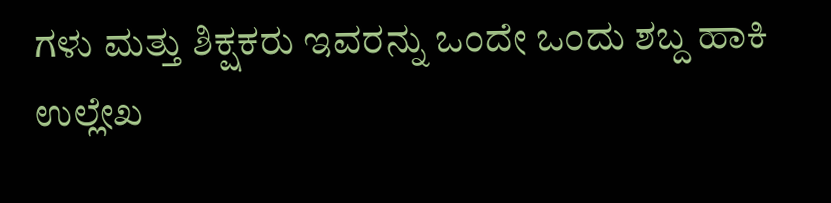ಗಳು ಮತ್ತು ಶಿಕ್ಷಕರು ಇವರನ್ನು ಒಂದೇ ಒಂದು ಶಬ್ದ ಹಾಕಿ ಉಲ್ಲೇಖ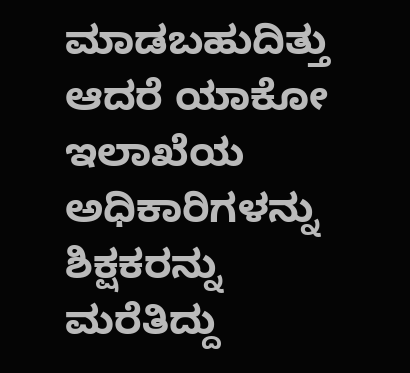ಮಾಡಬಹುದಿತ್ತು ಆದರೆ ಯಾಕೋ ಇಲಾಖೆಯ ಅಧಿಕಾರಿಗಳನ್ನು ಶಿಕ್ಷಕರನ್ನು ಮರೆತಿದ್ದು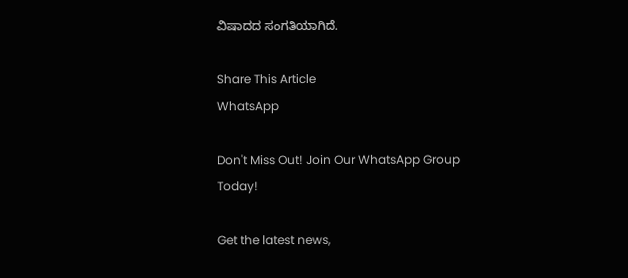ವಿಷಾದದ ಸಂಗತಿಯಾಗಿದೆ.

Share This Article
WhatsApp

Don't Miss Out! Join Our WhatsApp Group Today!

Get the latest news,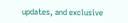updates, and exclusive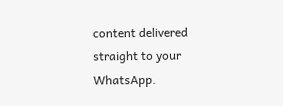content delivered straight to your WhatsApp.